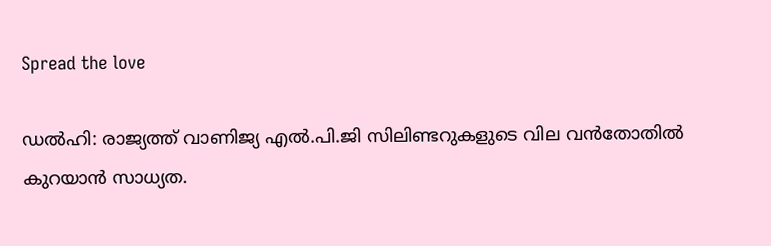Spread the love

ഡൽഹി: രാജ്യത്ത് വാണിജ്യ എല്‍.പി.ജി സിലിണ്ടറുകളുടെ വില വൻതോതില്‍ കുറയാൻ സാധ്യത.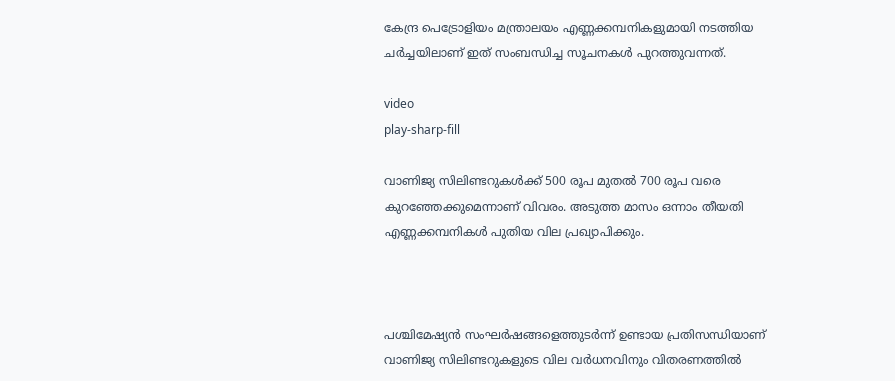കേന്ദ്ര പെട്രോളിയം മന്ത്രാലയം എണ്ണക്കമ്പനികളുമായി നടത്തിയ ചർച്ചയിലാണ് ഇത് സംബന്ധിച്ച സൂചനകള്‍ പുറത്തുവന്നത്.

video
play-sharp-fill

വാണിജ്യ സിലിണ്ടറുകള്‍ക്ക് 500 രൂപ മുതല്‍ 700 രൂപ വരെ കുറഞ്ഞേക്കുമെന്നാണ് വിവരം. അടുത്ത മാസം ഒന്നാം തീയതി എണ്ണക്കമ്പനികള്‍ പുതിയ വില പ്രഖ്യാപിക്കും.



പശ്ചിമേഷ്യൻ സംഘർഷങ്ങളെത്തുടർന്ന് ഉണ്ടായ പ്രതിസന്ധിയാണ് വാണിജ്യ സിലിണ്ടറുകളുടെ വില വർധനവിനും വിതരണത്തില്‍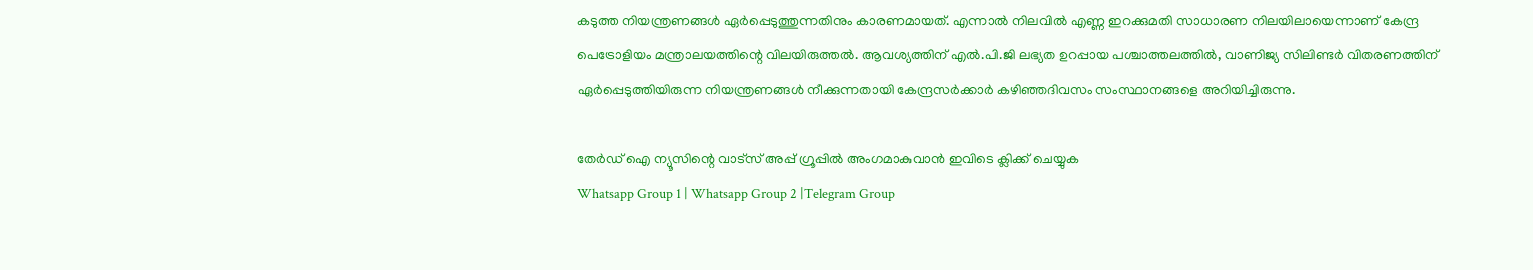കടുത്ത നിയന്ത്രണങ്ങള്‍ ഏർപ്പെടുത്തുന്നതിനും കാരണമായത്. എന്നാല്‍ നിലവില്‍ എണ്ണ ഇറക്കുമതി സാധാരണ നിലയിലായെന്നാണ് കേന്ദ്ര പെട്രോളിയം മന്ത്രാലയത്തിന്റെ വിലയിരുത്തല്‍. ആവശ്യത്തിന് എല്‍.പി.ജി ലഭ്യത ഉറപ്പായ പശ്ചാത്തലത്തില്‍, വാണിജ്യ സിലിണ്ടർ വിതരണത്തിന് ഏർപ്പെടുത്തിയിരുന്ന നിയന്ത്രണങ്ങള്‍ നീക്കുന്നതായി കേന്ദ്രസർക്കാർ കഴിഞ്ഞദിവസം സംസ്ഥാനങ്ങളെ അറിയിച്ചിരുന്നു.

തേർഡ് ഐ ന്യൂസിന്റെ വാട്സ് അപ്പ് ഗ്രൂപ്പിൽ അംഗമാകുവാൻ ഇവിടെ ക്ലിക്ക് ചെയ്യുക
Whatsapp Group 1 | Whatsapp Group 2 |Telegram Group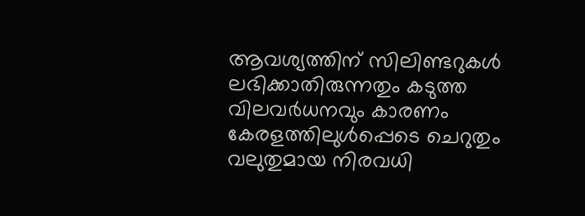ആവശ്യത്തിന് സിലിണ്ടറുകള്‍ ലഭിക്കാതിരുന്നതും കടുത്ത വിലവർധനവും കാരണം കേരളത്തിലുള്‍പ്പെടെ ചെറുതും വലുതുമായ നിരവധി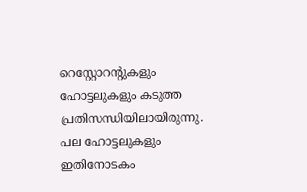റെസ്റ്റോറന്റുകളും ഹോട്ടലുകളും കടുത്ത പ്രതിസന്ധിയിലായിരുന്നു. പല ഹോട്ടലുകളും ഇതിനോടകം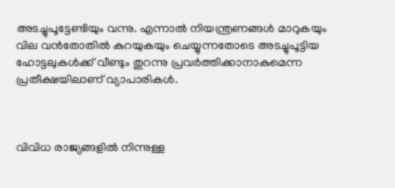അടച്ചുപൂട്ടേണ്ടിയും വന്നു. എന്നാല്‍ നിയന്ത്രണങ്ങള്‍ മാറുകയും വില വൻതോതില്‍ കുറയുകയും ചെയ്യുന്നതോടെ അടച്ചുപൂട്ടിയ ഹോട്ടലുകള്‍ക്ക് വീണ്ടും തുറന്നു പ്രവർത്തിക്കാനാകുമെന്ന പ്രതീക്ഷയിലാണ് വ്യാപാരികള്‍.



വിവിധ രാജ്യങ്ങളില്‍ നിന്നുള്ള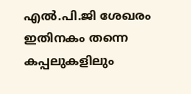എല്‍.പി.ജി ശേഖരം ഇതിനകം തന്നെ കപ്പലുകളിലും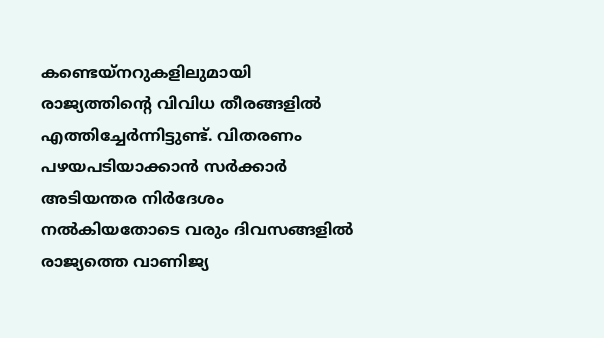കണ്ടെയ്നറുകളിലുമായി രാജ്യത്തിന്റെ വിവിധ തീരങ്ങളില്‍ എത്തിച്ചേർന്നിട്ടുണ്ട്. വിതരണം പഴയപടിയാക്കാൻ സർക്കാർ അടിയന്തര നിർദേശം നല്‍കിയതോടെ വരും ദിവസങ്ങളില്‍ രാജ്യത്തെ വാണിജ്യ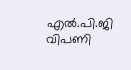എല്‍.പി.ജി വിപണി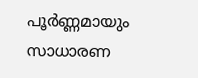പൂർണ്ണമായും സാധാരണ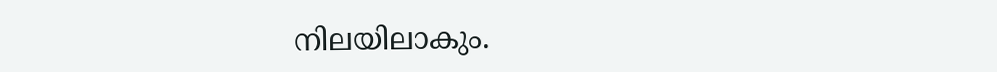നിലയിലാകും.